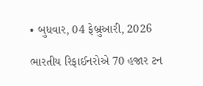• બુધવાર, 04 ફેબ્રુઆરી, 2026

ભારતીય રિફાઈનરોએ 70 હજાર ટન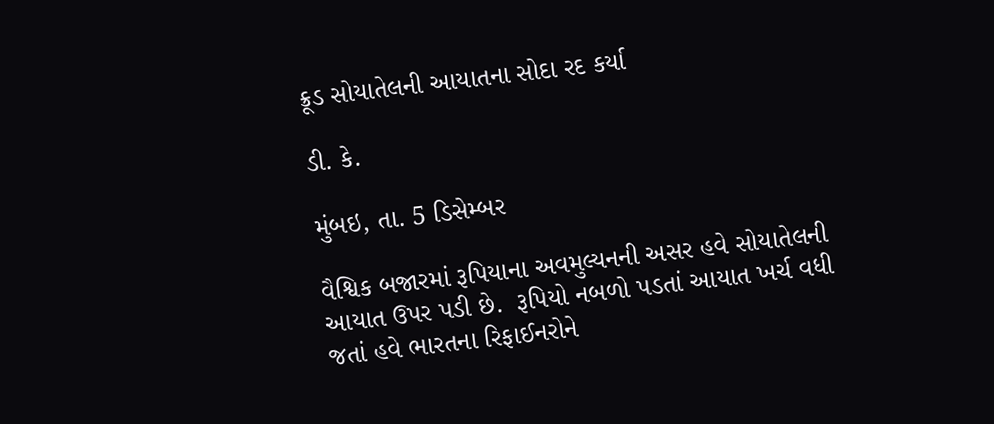ક્રૂડ સોયાતેલની આયાતના સોદા રદ કર્યા

ડી. કે.

મુંબઇ, તા. 5 ડિસેમ્બર

વૈશ્વિક બજારમાં રૂપિયાના અવમુલ્યનની અસર હવે સોયાતેલની આયાત ઉપર પડી છે.  રૂપિયો નબળો પડતાં આયાત ખર્ચ વધી જતાં હવે ભારતના રિફાઈનરોને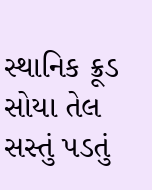સ્થાનિક ક્રૂડ સોયા તેલ સસ્તું પડતું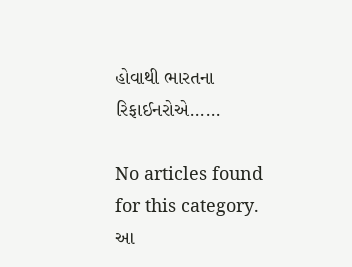હોવાથી ભારતના રિફાઈનરોએ......

No articles found for this category. આ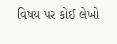વિષય પર કોઈ લેખો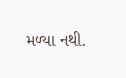મળ્યા નથી.